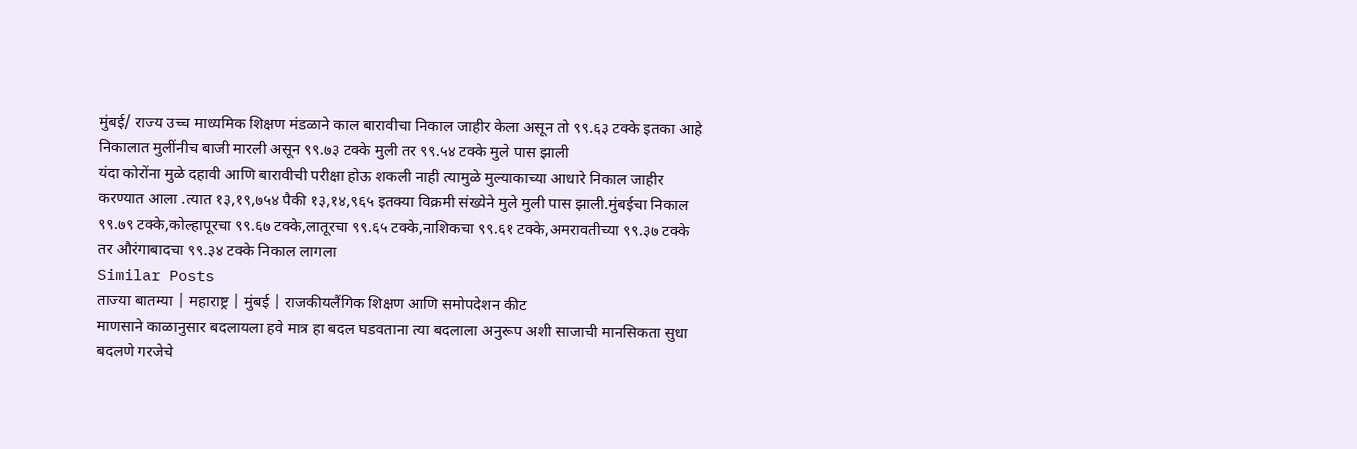मुंबई/ राज्य उच्च माध्यमिक शिक्षण मंडळाने काल बारावीचा निकाल जाहीर केला असून तो ९९.६३ टक्के इतका आहे निकालात मुलींनीच बाजी मारली असून ९९.७३ टक्के मुली तर ९९.५४ टक्के मुले पास झाली
यंदा कोरोंना मुळे दहावी आणि बारावीची परीक्षा होऊ शकली नाही त्यामुळे मुल्याकाच्या आधारे निकाल जाहीर करण्यात आला .त्यात १३,१९,७५४ पैकी १३,१४,९६५ इतक्या विक्रमी संख्येने मुले मुली पास झाली.मुंबईचा निकाल ९९.७९ टक्के,कोल्हापूरचा ९९.६७ टक्के,लातूरचा ९९.६५ टक्के,नाशिकचा ९९.६१ टक्के,अमरावतीच्या ९९.३७ टक्के तर औरंगाबादचा ९९.३४ टक्के निकाल लागला
Similar Posts
ताज्या बातम्या | महाराष्ट्र | मुंबई | राजकीयलैंगिक शिक्षण आणि समोपदेशन कीट
माणसाने काळानुसार बदलायला हवे मात्र हा बदल घडवताना त्या बदलाला अनुरूप अशी साजाची मानसिकता सुधा बदलणे गरजेचे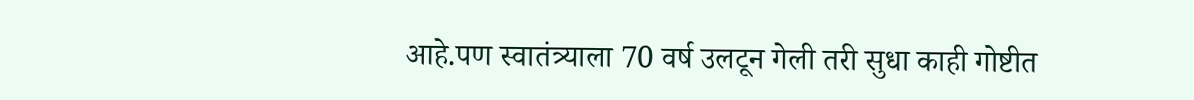आहे.पण स्वातंत्र्याला 70 वर्ष उलटून गेली तरी सुधा काही गोष्टीत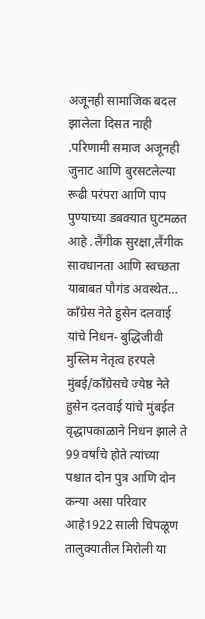अजूनही सामाजिक बदल झालेला दिसत नाही .परिणामी समाज अजूनही जुनाट आणि बुरसटलेल्या रूढी परंपरा आणि पाप पुण्याच्या डबक्यात घुटमळत आहे .लैंगीक सुरक्षा,लैंगीक सावधानता आणि स्वच्छता याबाबत पौगंड अवस्थेत…
काँग्रेस नेते हुसेन दलवाई यांचे निधन- बुद्धिजीवी मुस्लिम नेतृत्व हरपले
मुंबई/काँग्रेसचे ज्येष्ठ नेते हुसेन दलवाई यांचे मुंबईत वृद्धापकाळाने निधन झाले ते 99 वर्षांचे होते त्यांच्या पश्चात दोन पुत्र आणि दोन कन्या असा परिवार आहे1922 साली चिपळूण तालुक्यातील मिरोली या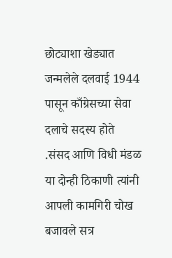छोट्याशा खेड्यात जन्मलेले दलवाई 1944 पासून काँग्रेसच्या सेवा दलाचे सदस्य होते .संसद आणि विधी मंडळ या दोन्ही ठिकाणी त्यांनी आपली कामगिरी चोख बजावले सत्र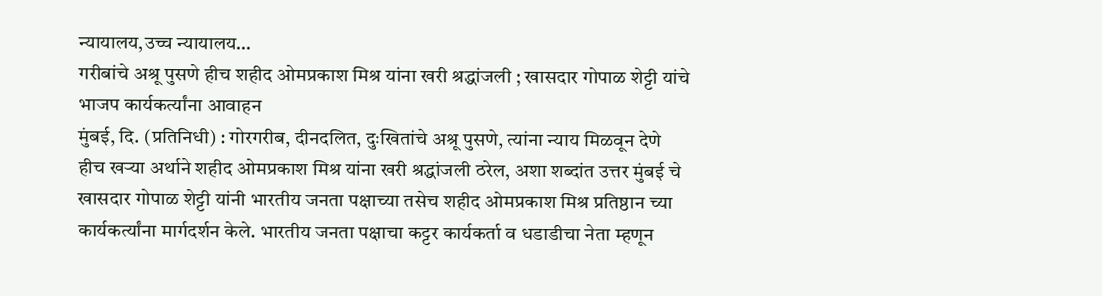न्यायालय,उच्च न्यायालय…
गरीबांचे अश्रू पुसणे हीच शहीद ओमप्रकाश मिश्र यांना खरी श्रद्धांजली ; खासदार गोपाळ शेट्टी यांचे भाजप कार्यकर्त्यांना आवाहन
मुंबई, दि. (प्रतिनिधी) : गोरगरीब, दीनदलित, दुःखितांचे अश्रू पुसणे, त्यांना न्याय मिळवून देणे हीच खऱ्या अर्थाने शहीद ओमप्रकाश मिश्र यांना खरी श्रद्धांजली ठरेल, अशा शब्दांत उत्तर मुंबई चे खासदार गोपाळ शेट्टी यांनी भारतीय जनता पक्षाच्या तसेच शहीद ओमप्रकाश मिश्र प्रतिष्ठान च्या कार्यकर्त्यांना मार्गदर्शन केले. भारतीय जनता पक्षाचा कट्टर कार्यकर्ता व धडाडीचा नेता म्हणून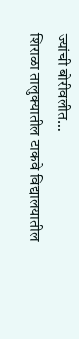ज्यांची बोरीवलीत…
शिराळा तालुक्यातील टाकवे विद्यालयातील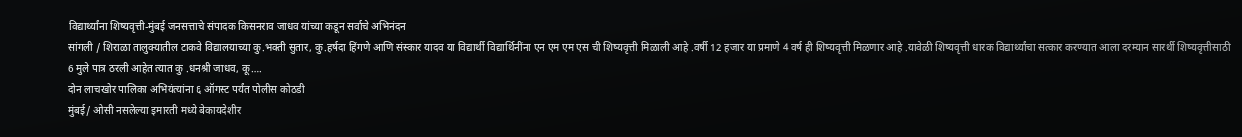विद्यार्थ्यांना शिष्यवृत्ती-मुंबई जनसत्ताचे संपादक किसनराव जाधव यांच्या कडून सर्वाचे अभिनंदन
सांगली / शिराळा तालुक्यातील टाकवे विद्यालयाच्या कु.भक्ती सुतार, कु.हर्षदा हिंगणे आणि संस्कार यादव या विद्यार्थी विद्यार्थिनींना एन एम एम एस ची शिष्यवृत्ती मिळाली आहे .वर्षी 12 हजार या प्रमाणे 4 वर्ष ही शिष्यवृत्ती मिळणार आहे .यावेळी शिष्यवृत्ती धारक विद्यार्थ्यांचा सत्कार करण्यात आला दरम्यान सारर्थी शिष्यवृत्तीसाठी 6 मुले पात्र ठरली आहेत त्यात कु .धनश्री जाधव, कू….
दोन लाचखोर पालिका अभियंत्यांना ६ ऑगस्ट पर्यंत पोलीस कोठडी
मुंबई/ ओसी नसलेल्या इमारती मध्ये बेकायदेशीर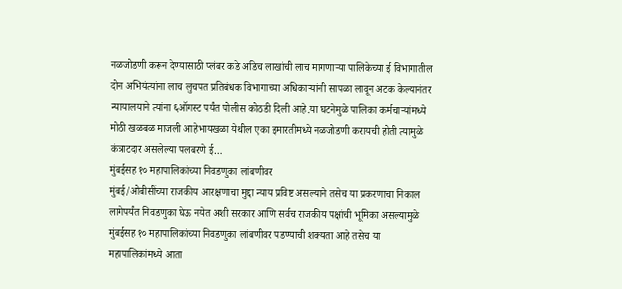नळजोडणी करून देण्यासाठी प्लंबर कडे अडिच लाखांची लाच मागणाऱ्या पालिकेच्या ई विभागातील दोन अभियंत्यांना लाच लुचपत प्रतिबंधक विभागाच्या अधिकाऱ्यांनी सापळा लावून अटक केल्यानंतर न्यायालयाने त्यांना ६ऑगस्ट पर्यंत पोलीस कोठडी दिली आहे.या घटनेमुळे पालिका कर्मचाऱ्यांमध्ये मोठी खळबळ माजली आहेभायखळा येथील एका इमारतीमध्ये नळजोडणी करायची होती त्यामुळे कंत्राटदार असलेल्या पलबरणे ई…
मुंबईसह १० महापालिकांच्या निवडणुका लांबणीवर
मुंबई/ओबीसींच्या राजकीय आरक्षणाचा मुद्दा न्याय प्रविष्ट असल्याने तसेच या प्रकरणाचा निकाल लागेपर्यंत निवडणुका घेऊ नयेत अशी सरकार आणि सर्वच राजकीय पक्षांची भूमिका असल्यामुळे मुंबईसह १० महापालिकांच्या निवडणुका लांबणीवर पडण्याची शक्यता आहे तसेच या महापालिकांमध्ये आता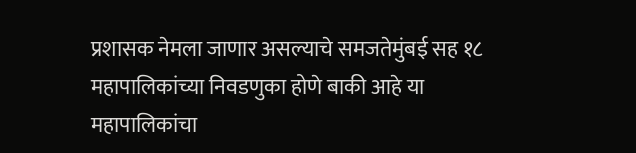प्रशासक नेमला जाणार असल्याचे समजतेमुंबई सह १८ महापालिकांच्या निवडणुका होणे बाकी आहे या महापालिकांचा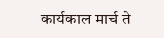कार्यकाल मार्च ते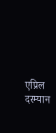एप्रिल दरम्यान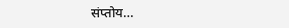संप्तोय…